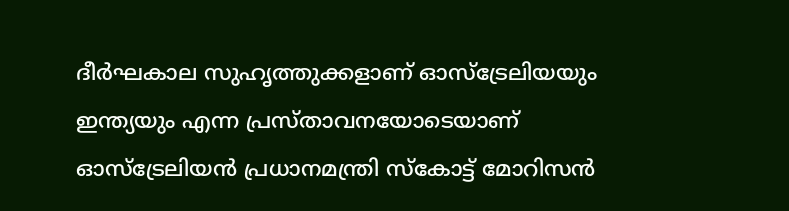ദീർഘകാല സുഹൃത്തുക്കളാണ് ഓസ്ട്രേലിയയും ഇന്ത്യയും എന്ന പ്രസ്താവനയോടെയാണ് ഓസ്ട്രേലിയൻ പ്രധാനമന്ത്രി സ്കോട്ട് മോറിസൻ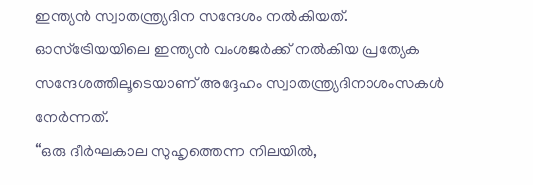ഇന്ത്യൻ സ്വാതന്ത്ര്യദിന സന്ദേശം നൽകിയത്.
ഓസ്ട്രേിയയിലെ ഇന്ത്യൻ വംശജർക്ക് നൽകിയ പ്രത്യേക സന്ദേശത്തിലൂടെയാണ് അദ്ദേഹം സ്വാതന്ത്ര്യദിനാശംസകൾ നേർന്നത്.
“ഒരു ദീർഘകാല സുഹൃത്തെന്ന നിലയിൽ,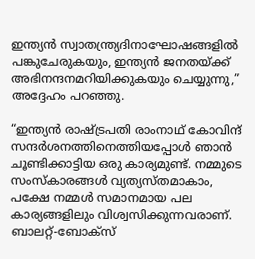ഇന്ത്യൻ സ്വാതന്ത്ര്യദിനാഘോഷങ്ങളിൽ പങ്കുചേരുകയും, ഇന്ത്യൻ ജനതയ്ക്ക് അഭിനന്ദനമറിയിക്കുകയും ചെയ്യുന്നു,” അദ്ദേഹം പറഞ്ഞു.

“ഇന്ത്യൻ രാഷ്ട്രപതി രാംനാഥ് കോവിന്ദ് സന്ദർശനത്തിനെത്തിയപ്പോൾ ഞാൻ ചൂണ്ടിക്കാട്ടിയ ഒരു കാര്യമുണ്ട്. നമ്മുടെ സംസ്കാരങ്ങൾ വ്യത്യസ്തമാകാം, പക്ഷേ നമ്മൾ സമാനമായ പല കാര്യങ്ങളിലും വിശ്വസിക്കുന്നവരാണ്.
ബാലറ്റ്-ബോക്സ്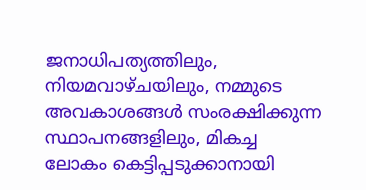ജനാധിപത്യത്തിലും, നിയമവാഴ്ചയിലും, നമ്മുടെ അവകാശങ്ങൾ സംരക്ഷിക്കുന്ന സ്ഥാപനങ്ങളിലും, മികച്ച ലോകം കെട്ടിപ്പടുക്കാനായി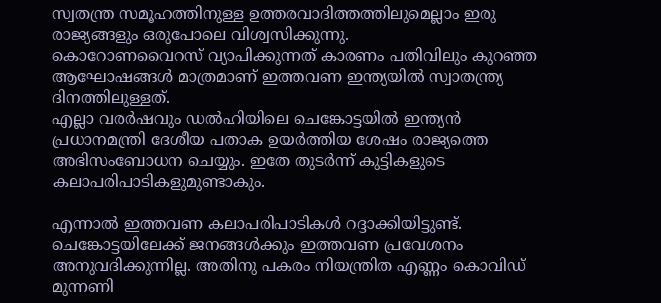സ്വതന്ത്ര സമൂഹത്തിനുള്ള ഉത്തരവാദിത്തത്തിലുമെല്ലാം ഇരു രാജ്യങ്ങളും ഒരുപോലെ വിശ്വസിക്കുന്നു.
കൊറോണവൈറസ് വ്യാപിക്കുന്നത് കാരണം പതിവിലും കുറഞ്ഞ ആഘോഷങ്ങൾ മാത്രമാണ് ഇത്തവണ ഇന്ത്യയിൽ സ്വാതന്ത്ര്യ ദിനത്തിലുള്ളത്.
എല്ലാ വരർഷവും ഡൽഹിയിലെ ചെങ്കോട്ടയിൽ ഇന്ത്യൻ പ്രധാനമന്ത്രി ദേശീയ പതാക ഉയർത്തിയ ശേഷം രാജ്യത്തെ അഭിസംബോധന ചെയ്യും. ഇതേ തുടർന്ന് കുട്ടികളുടെ കലാപരിപാടികളുമുണ്ടാകും.

എന്നാൽ ഇത്തവണ കലാപരിപാടികൾ റദ്ദാക്കിയിട്ടുണ്ട്. ചെങ്കോട്ടയിലേക്ക് ജനങ്ങൾക്കും ഇത്തവണ പ്രവേശനം അനുവദിക്കുന്നില്ല. അതിനു പകരം നിയന്ത്രിത എണ്ണം കൊവിഡ് മുന്നണി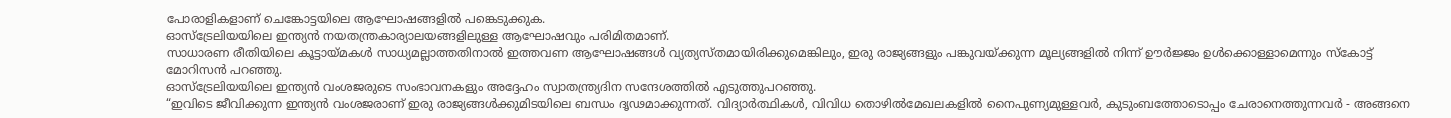പോരാളികളാണ് ചെങ്കോട്ടയിലെ ആഘോഷങ്ങളിൽ പങ്കെടുക്കുക.
ഓസ്ട്രേലിയയിലെ ഇന്ത്യൻ നയതന്ത്രകാര്യാലയങ്ങളിലുള്ള ആഘോഷവും പരിമിതമാണ്.
സാധാരണ രീതിയിലെ കൂട്ടായ്മകൾ സാധ്യമല്ലാത്തതിനാൽ ഇത്തവണ ആഘോഷങ്ങൾ വ്യത്യസ്തമായിരിക്കുമെങ്കിലും, ഇരു രാജ്യങ്ങളും പങ്കുവയ്ക്കുന്ന മൂല്യങ്ങളിൽ നിന്ന് ഊർജ്ജം ഉൾക്കൊള്ളാമെന്നും സ്കോട്ട് മോറിസൻ പറഞ്ഞു.
ഓസ്ട്രേലിയയിലെ ഇന്ത്യൻ വംശജരുടെ സംഭാവനകളും അദ്ദേഹം സ്വാതന്ത്ര്യദിന സന്ദേശത്തിൽ എടുത്തുപറഞ്ഞു.
“ഇവിടെ ജീവിക്കുന്ന ഇന്ത്യൻ വംശജരാണ് ഇരു രാജ്യങ്ങൾക്കുമിടയിലെ ബന്ധം ദൃഢമാക്കുന്നത്. വിദ്യാർത്ഥികൾ, വിവിധ തൊഴിൽമേഖലകളിൽ നൈപുണ്യമുള്ളവർ, കുടുംബത്തോടൊപ്പം ചേരാനെത്തുന്നവർ - അങ്ങനെ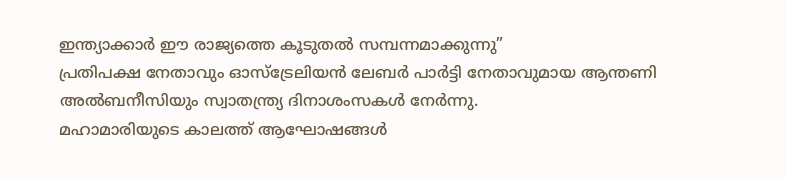ഇന്ത്യാക്കാർ ഈ രാജ്യത്തെ കൂടുതൽ സമ്പന്നമാക്കുന്നു”
പ്രതിപക്ഷ നേതാവും ഓസ്ട്രേലിയൻ ലേബർ പാർട്ടി നേതാവുമായ ആന്തണി അൽബനീസിയും സ്വാതന്ത്ര്യ ദിനാശംസകൾ നേർന്നു.
മഹാമാരിയുടെ കാലത്ത് ആഘോഷങ്ങൾ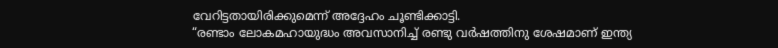വേറിട്ടതായിരിക്കുമെന്ന് അദ്ദേഹം ചൂണ്ടിക്കാട്ടി.
“രണ്ടാം ലോകമഹായുദ്ധം അവസാനിച്ച് രണ്ടു വർഷത്തിനു ശേഷമാണ് ഇന്ത്യ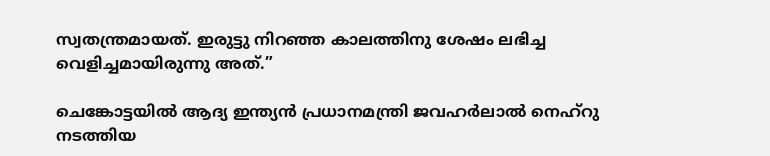സ്വതന്ത്രമായത്. ഇരുട്ടു നിറഞ്ഞ കാലത്തിനു ശേഷം ലഭിച്ച വെളിച്ചമായിരുന്നു അത്.”

ചെങ്കോട്ടയിൽ ആദ്യ ഇന്ത്യൻ പ്രധാനമന്ത്രി ജവഹർലാൽ നെഹ്റു നടത്തിയ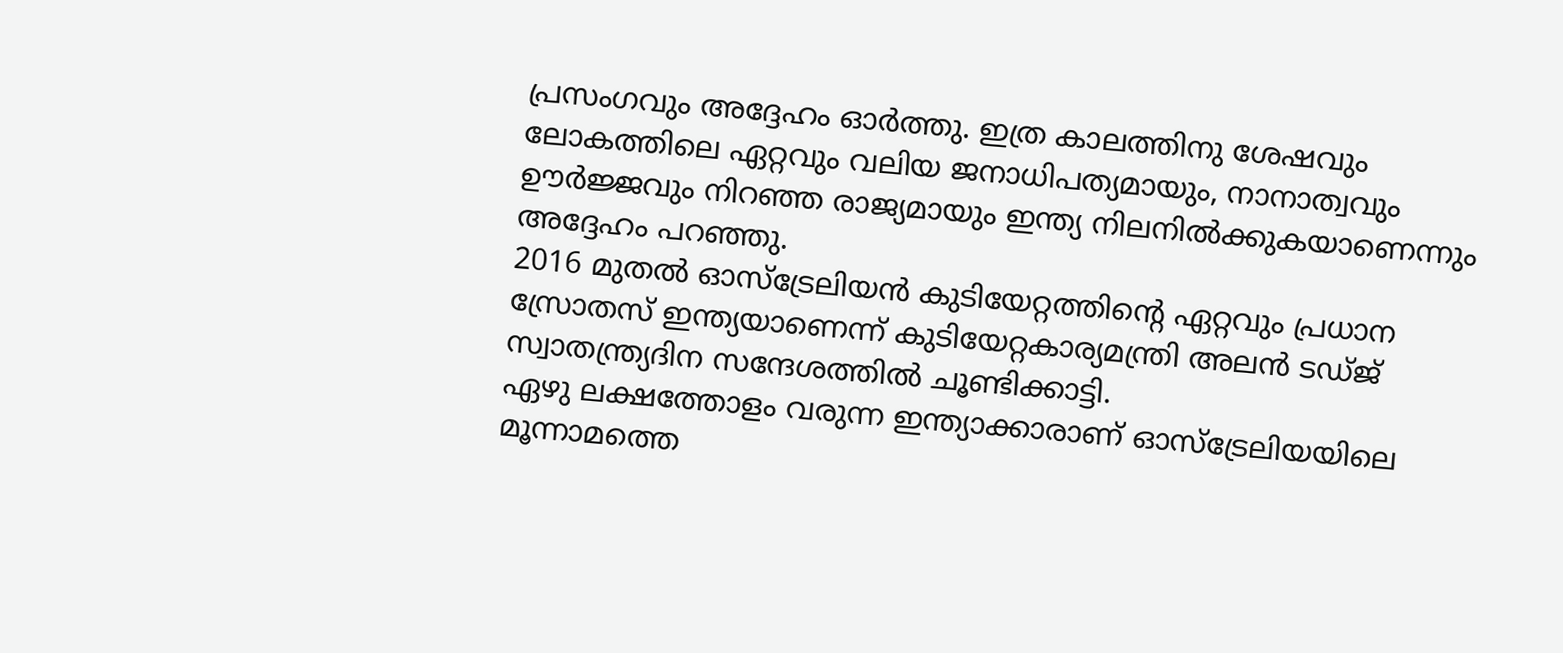പ്രസംഗവും അദ്ദേഹം ഓർത്തു. ഇത്ര കാലത്തിനു ശേഷവും ലോകത്തിലെ ഏറ്റവും വലിയ ജനാധിപത്യമായും, നാനാത്വവും ഊർജ്ജവും നിറഞ്ഞ രാജ്യമായും ഇന്ത്യ നിലനിൽക്കുകയാണെന്നും അദ്ദേഹം പറഞ്ഞു.
2016 മുതൽ ഓസ്ട്രേലിയൻ കുടിയേറ്റത്തിന്റെ ഏറ്റവും പ്രധാന സ്രോതസ് ഇന്ത്യയാണെന്ന് കുടിയേറ്റകാര്യമന്ത്രി അലൻ ടഡ്ജ് സ്വാതന്ത്ര്യദിന സന്ദേശത്തിൽ ചൂണ്ടിക്കാട്ടി.
ഏഴു ലക്ഷത്തോളം വരുന്ന ഇന്ത്യാക്കാരാണ് ഓസ്ട്രേലിയയിലെ മൂന്നാമത്തെ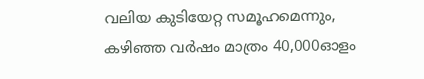വലിയ കുടിയേറ്റ സമൂഹമെന്നും, കഴിഞ്ഞ വർഷം മാത്രം 40,000ഓളം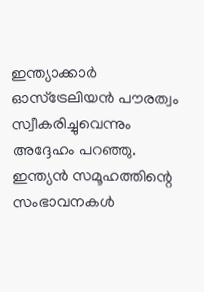ഇന്ത്യാക്കാർ ഓസ്ട്രേലിയൻ പൗരത്വം സ്വീകരിച്ചുവെന്നും അദ്ദേഹം പറഞ്ഞു.
ഇന്ത്യൻ സമൂഹത്തിന്റെ സംഭാവനകൾ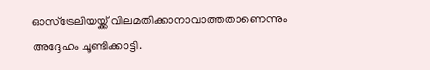ഓസ്ട്രേലിയയ്ക്ക് വിലമതിക്കാനാവാത്തതാണെന്നും അദ്ദേഹം ചൂണ്ടിക്കാട്ടി.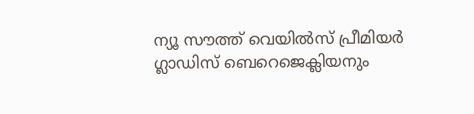ന്യൂ സൗത്ത് വെയിൽസ് പ്രീമിയർ ഗ്ലാഡിസ് ബെറെജെക്ലിയനും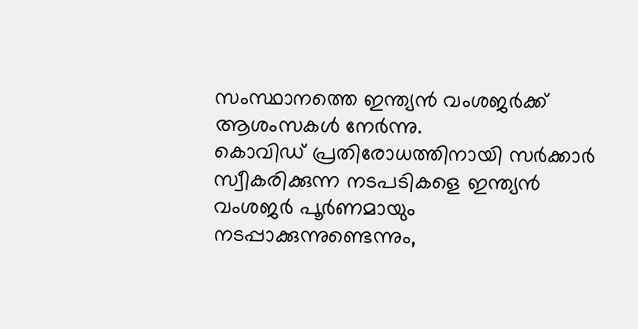സംസ്ഥാനത്തെ ഇന്ത്യൻ വംശജർക്ക് ആശംസകൾ നേർന്നു.
കൊവിഡ് പ്രതിരോധത്തിനായി സർക്കാർ സ്വീകരിക്കുന്ന നടപടികളെ ഇന്ത്യൻ വംശജർ പൂർണമായും നടപ്പാക്കുന്നുണ്ടെന്നും,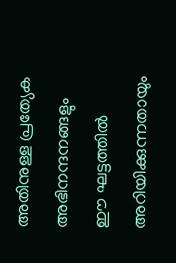അതിനുള്ള പ്രത്യേക അഭിനന്ദനങ്ങളും ഈ ഘട്ടത്തിൽ അറിയിക്കുന്നതായും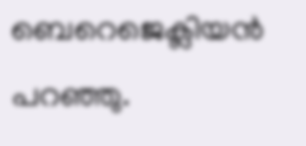ബെറെജെക്ലിയൻ പറഞ്ഞു.